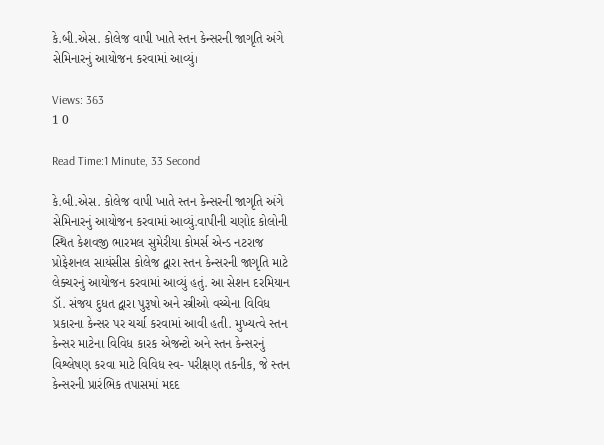કે.બી.એસ. કોલેજ વાપી ખાતે સ્તન કેન્સરની જાગૃતિ અંગે સેમિનારનું આયોજન કરવામાં આવ્યું।

Views: 363
1 0

Read Time:1 Minute, 33 Second

કે.બી.એસ. કોલેજ વાપી ખાતે સ્તન કેન્સરની જાગૃતિ અંગે સેમિનારનું આયોજન કરવામાં આવ્યું.વાપીની ચણોદ કોલોની સ્થિત કેશવજી ભારમલ સુમેરીયા કોમર્સ એન્ડ નટરાજ પ્રોફેશનલ સાયંસીસ કોલેજ દ્વારા સ્તન કેન્સરની જાગૃતિ માટે લેક્ચરનું આયોજન કરવામાં આવ્યું હતું. આ સેશન દરમિયાન ડૉ. સંજય દુધત દ્વારા પુરૂષો અને સ્ત્રીઓ વચ્ચેના વિવિધ પ્રકારના કેન્સર પર ચર્ચા કરવામાં આવી હતી. મુખ્યત્વે સ્તન કેન્સર માટેના વિવિધ કારક એજન્ટો અને સ્તન કેન્સરનું વિશ્લેષણ કરવા માટે વિવિધ સ્વ- પરીક્ષણ તકનીક, જે સ્તન કેન્સરની પ્રારંભિક તપાસમાં મદદ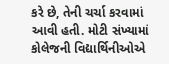કરે છે, તેની ચર્ચા કરવામાં આવી હતી. મોટી સંખ્યામાં કોલેજની વિદ્યાર્થિનીઓએ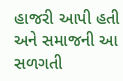હાજરી આપી હતી અને સમાજની આ સળગતી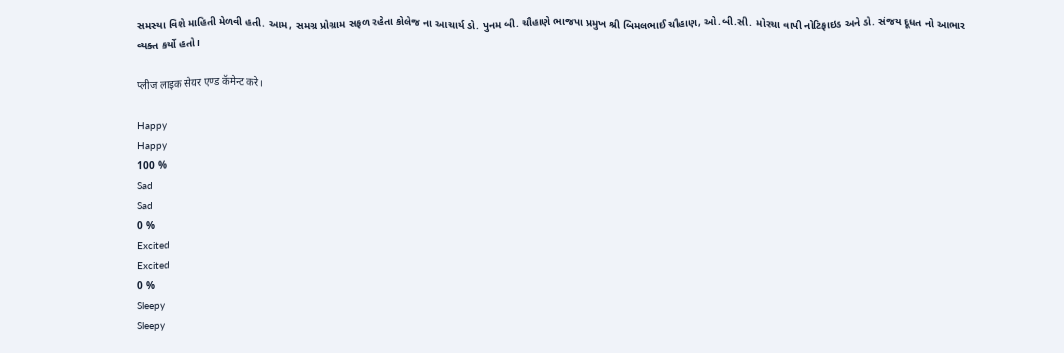સમસ્યા વિશે માહિતી મેળવી હતી. આમ, સમગ્ર પ્રોગ્રામ સફળ રહેતા કોલેજ ના આચાર્ય ડો. પુનમ બી. ચૌહાણે ભાજપા પ્રમુખ શ્રી બિમલભાઈ ચૌહાણ, ઓ.બી.સી. મોરચા વાપી નોટિફાઇડ અને ડો. સંજય દૂધત નો આભાર વ્યક્ત કર્યો હતો।

प्लीज लाइक सेयर एण्ड कॅमेन्ट करे।

Happy
Happy
100 %
Sad
Sad
0 %
Excited
Excited
0 %
Sleepy
Sleepy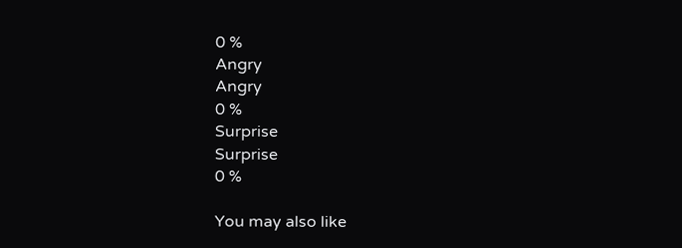0 %
Angry
Angry
0 %
Surprise
Surprise
0 %

You may also like